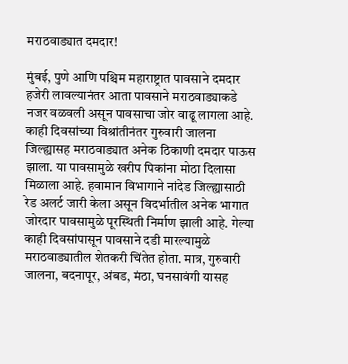मराठवाड्यात दमदार!

मुंबई, पुणे आणि पश्चिम महाराष्ट्रात पावसाने दमदार हजेरी लावल्यानंतर आता पावसाने मराठवाड्याकडे नजर वळवली असून पावसाचा जोर वाढू लागला आहे. काही दिवसांच्या विश्रांतीनंतर गुरुवारी जालना जिल्ह्यासह मराठवाड्यात अनेक ठिकाणी दमदार पाऊस झाला. या पावसामुळे खरीप पिकांना मोठा दिलासा मिळाला आहे. हवामान विभागाने नांदेड जिल्ह्यासाठी रेड अलर्ट जारी केला असून विदर्भातील अनेक भागात जोरदार पावसामुळे पूरस्थिती निर्माण झाली आहे. गेल्या काही दिवसांपासून पावसाने दडी मारल्यामुळे मराठवाड्यातील शेतकरी चिंतेत होता. मात्र, गुरुवारी जालना, बदनापूर, अंबड, मंठा, घनसावंगी यासह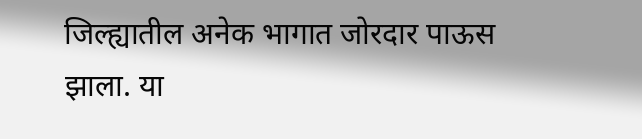जिल्ह्यातील अनेक भागात जोरदार पाऊस झाला. या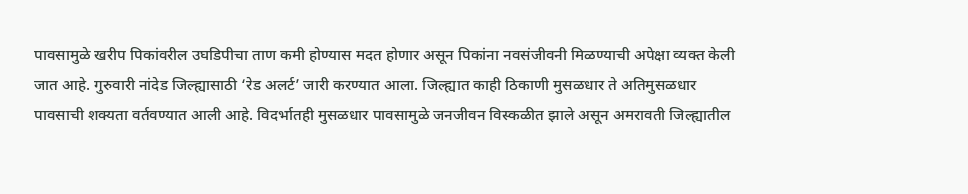पावसामुळे खरीप पिकांवरील उघडिपीचा ताण कमी होण्यास मदत होणार असून पिकांना नवसंजीवनी मिळण्याची अपेक्षा व्यक्त केली जात आहे. गुरुवारी नांदेड जिल्ह्यासाठी ‘रेड अलर्ट’ जारी करण्यात आला. जिल्ह्यात काही ठिकाणी मुसळधार ते अतिमुसळधार पावसाची शक्यता वर्तवण्यात आली आहे. विदर्भातही मुसळधार पावसामुळे जनजीवन विस्कळीत झाले असून अमरावती जिल्ह्यातील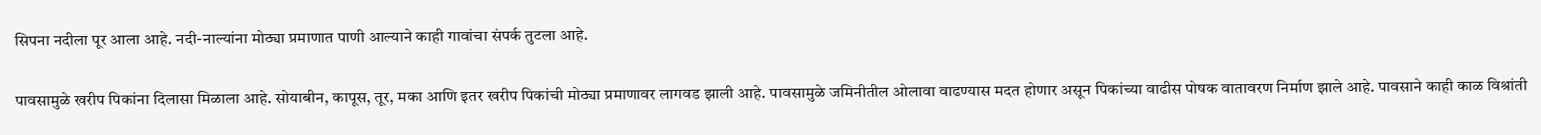सिपना नदीला पूर आला आहे. नदी-नाल्यांना मोठ्या प्रमाणात पाणी आल्याने काही गावांचा संपर्क तुटला आहे.

पावसामुळे खरीप पिकांना दिलासा मिळाला आहे. सोयाबीन, कापूस, तूर, मका आणि इतर खरीप पिकांची मोठ्या प्रमाणावर लागवड झाली आहे. पावसामुळे जमिनीतील ओलावा वाढण्यास मदत होणार असून पिकांच्या वाढीस पोषक वातावरण निर्माण झाले आहे. पावसाने काही काळ विश्रांती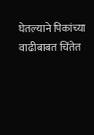घेतल्याने पिकांच्या वाढीबाबत चिंतेत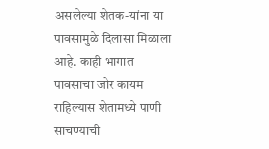असलेल्या शेतक-यांना या पावसामुळे दिलासा मिळाला आहे. काही भागात पावसाचा जोर कायम राहिल्यास शेतामध्ये पाणी साचण्याची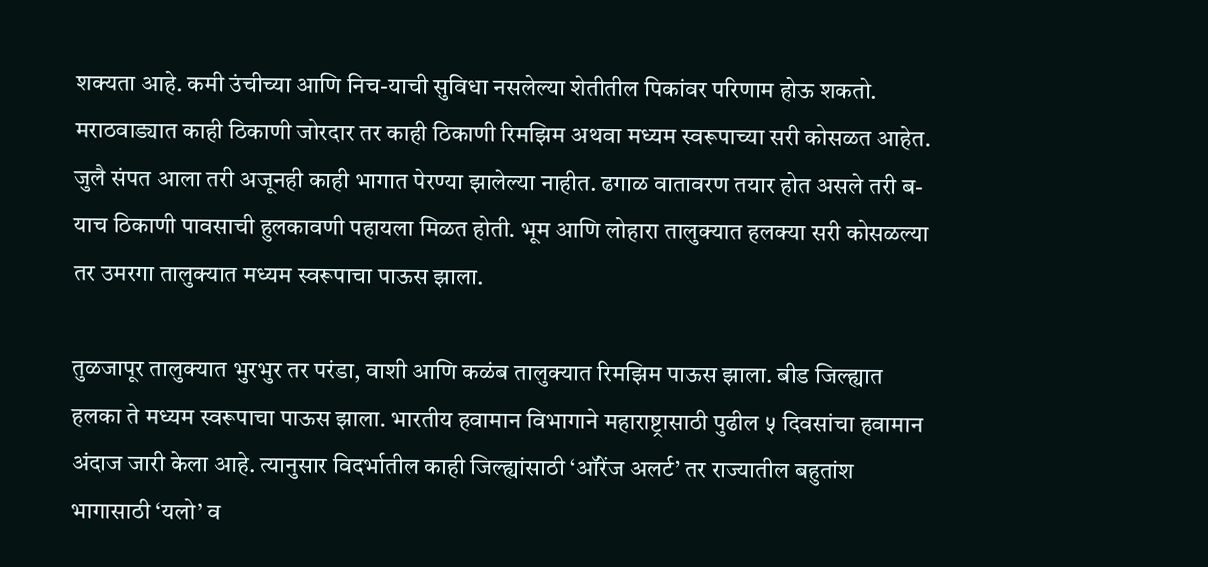शक्यता आहे. कमी उंचीच्या आणि निच-याची सुविधा नसलेल्या शेतीतील पिकांवर परिणाम होऊ शकतो. मराठवाड्यात काही ठिकाणी जोरदार तर काही ठिकाणी रिमझिम अथवा मध्यम स्वरूपाच्या सरी कोसळत आहेत. जुलै संपत आला तरी अजूनही काही भागात पेरण्या झालेल्या नाहीत. ढगाळ वातावरण तयार होत असले तरी ब-याच ठिकाणी पावसाची हुलकावणी पहायला मिळत होती. भूम आणि लोहारा तालुक्यात हलक्या सरी कोसळल्या तर उमरगा तालुक्यात मध्यम स्वरूपाचा पाऊस झाला.

तुळजापूर तालुक्यात भुरभुर तर परंडा, वाशी आणि कळंब तालुक्यात रिमझिम पाऊस झाला. बीड जिल्ह्यात हलका ते मध्यम स्वरूपाचा पाऊस झाला. भारतीय हवामान विभागाने महाराष्ट्रासाठी पुढील ५ दिवसांचा हवामान अंदाज जारी केला आहे. त्यानुसार विदर्भातील काही जिल्ह्यांसाठी ‘ऑरेंज अलर्ट’ तर राज्यातील बहुतांश भागासाठी ‘यलो’ व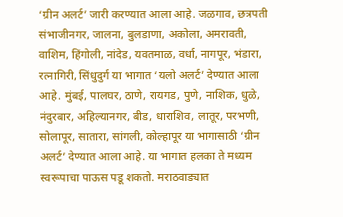‘ग्रीन अलर्ट’ जारी करण्यात आला आहे. जळगाव, छत्रपती संभाजीनगर, जालना, बुलडाणा, अकोला, अमरावती, वाशिम, हिंगोली, नांदेड, यवतमाळ, वर्धा, नागपूर, भंडारा, रत्नागिरी, सिंधुदुर्ग या भागात ‘यलो अलर्ट’ देण्यात आला आहे. मुंबई, पालघर, ठाणे, रायगड, पुणे, नाशिक, धुळे, नंदुरबार, अहिल्यानगर, बीड, धाराशिव, लातूर, परभणी, सोलापूर, सातारा, सांगली, कोल्हापूर या भागासाठी ‘ग्रीन अलर्ट’ देण्यात आला आहे. या भागात हलका ते मध्यम स्वरूपाचा पाऊस पडू शकतो. मराठवाड्यात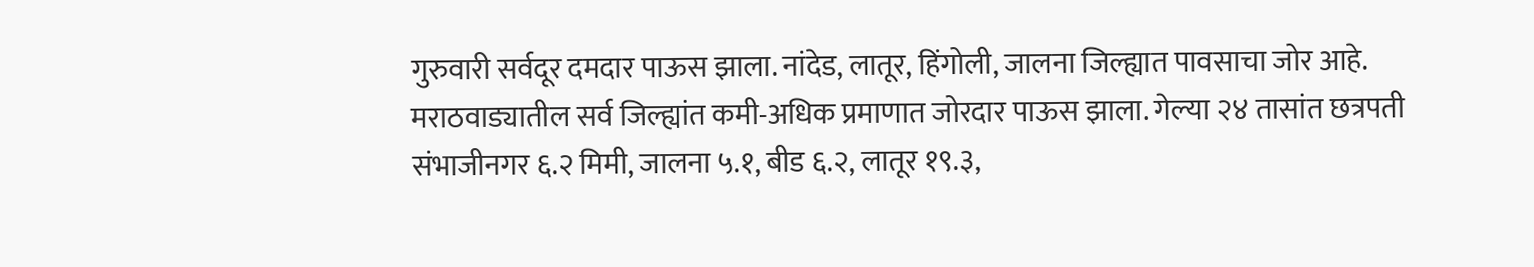गुरुवारी सर्वदूर दमदार पाऊस झाला. नांदेड, लातूर, हिंगोली, जालना जिल्ह्यात पावसाचा जोर आहे. मराठवाड्यातील सर्व जिल्ह्यांत कमी-अधिक प्रमाणात जोरदार पाऊस झाला. गेल्या २४ तासांत छत्रपती संभाजीनगर ६.२ मिमी, जालना ५.१, बीड ६.२, लातूर १९.३,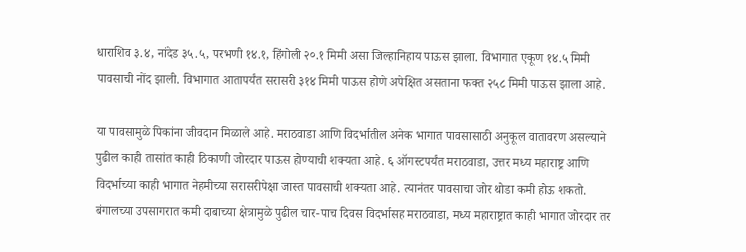धाराशिव ३.४, नांदेड ३५.५, परभणी १४.१, हिंगोली २०.१ मिमी असा जिल्हानिहाय पाऊस झाला. विभागात एकूण १४.५ मिमी पावसाची नोंद झाली. विभागात आतापर्यंत सरासरी ३१४ मिमी पाऊस होणे अपेक्षित असताना फक्त २५८ मिमी पाऊस झाला आहे.

या पावसामुळे पिकांना जीवदान मिळाले आहे. मराठवाडा आणि विदर्भातील अनेक भागात पावसासाठी अनुकूल वातावरण असल्याने पुढील काही तासांत काही ठिकाणी जोरदार पाऊस होण्याची शक्यता आहे. ६ ऑगस्टपर्यंत मराठवाडा, उत्तर मध्य महाराष्ट्र आणि विदर्भाच्या काही भागात नेहमीच्या सरासरीपेक्षा जास्त पावसाची शक्यता आहे. त्यानंतर पावसाचा जोर थोडा कमी होऊ शकतो. बंगालच्या उपसागरात कमी दाबाच्या क्षेत्रामुळे पुढील चार-पाच दिवस विदर्भासह मराठवाडा, मध्य महाराष्ट्रात काही भागात जोरदार तर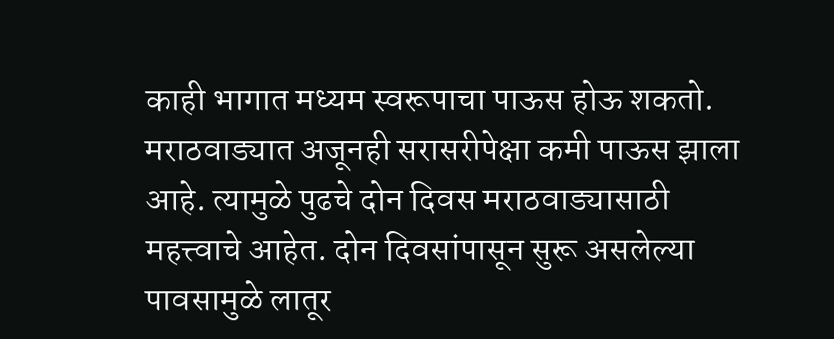काही भागात मध्यम स्वरूपाचा पाऊस होऊ शकतो. मराठवाड्यात अजूनही सरासरीपेक्षा कमी पाऊस झाला आहे. त्यामुळे पुढचे दोन दिवस मराठवाड्यासाठी महत्त्वाचे आहेत. दोन दिवसांपासून सुरू असलेल्या पावसामुळे लातूर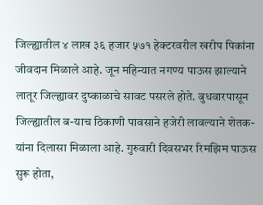जिल्ह्यातील ४ लाख ३६ हजार ५७१ हेक्टरवरील खरीप पिकांना जीवदान मिळाले आहे. जून महिन्यात नगण्य पाऊस झाल्याने लातूर जिल्ह्यावर दुष्काळाचे सावट पसरले होते. बुधवारपासून जिल्ह्यातील ब-याच ठिकाणी पावसाने हजेरी लावल्याने शेतक-यांना दिलासा मिळाला आहे. गुरुवारी दिवसभर रिमझिम पाऊस सुरू होता,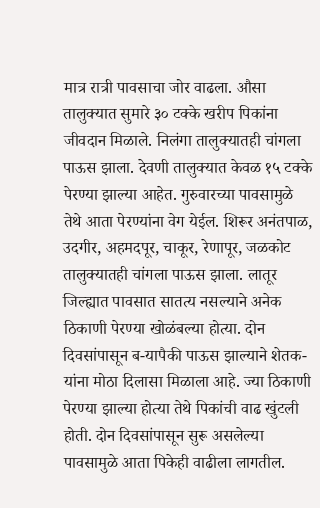मात्र रात्री पावसाचा जोर वाढला. औसा तालुक्यात सुमारे ३० टक्के खरीप पिकांना जीवदान मिळाले. निलंगा तालुक्यातही चांगला पाऊस झाला. देवणी तालुक्यात केवळ १५ टक्के पेरण्या झाल्या आहेत. गुरुवारच्या पावसामुळे तेथे आता पेरण्यांना वेग येईल. शिरूर अनंतपाळ, उदगीर, अहमदपूर, चाकूर, रेणापूर, जळकोट तालुक्यातही चांगला पाऊस झाला. लातूर जिल्ह्यात पावसात सातत्य नसल्याने अनेक ठिकाणी पेरण्या खोळंबल्या होत्या. दोन दिवसांपासून ब-यापैकी पाऊस झाल्याने शेतक-यांना मोठा दिलासा मिळाला आहे. ज्या ठिकाणी पेरण्या झाल्या होत्या तेथे पिकांची वाढ खुंटली होती. दोन दिवसांपासून सुरू असलेल्या पावसामुळे आता पिकेही वाढीला लागतील.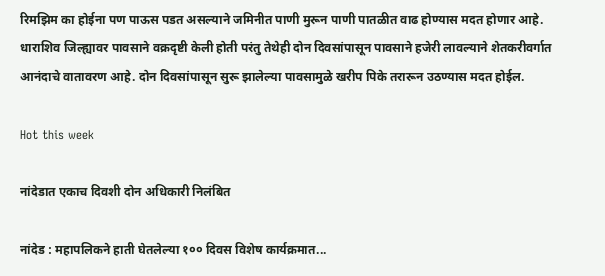रिमझिम का होईना पण पाऊस पडत असल्याने जमिनीत पाणी मुरून पाणी पातळीत वाढ होण्यास मदत होणार आहे. धाराशिव जिल्ह्यावर पावसाने वक्रदृष्टी केली होती परंतु तेथेही दोन दिवसांपासून पावसाने हजेरी लावल्याने शेतकरीवर्गात आनंदाचे वातावरण आहे. दोन दिवसांपासून सुरू झालेल्या पावसामुळे खरीप पिके तरारून उठण्यास मदत होईल.

Hot this week

नांदेडात एकाच दिवशी दोन अधिकारी निलंबित

नांदेड : महापलिकने हाती घेतलेल्या १०० दिवस विशेष कार्यक्रमात...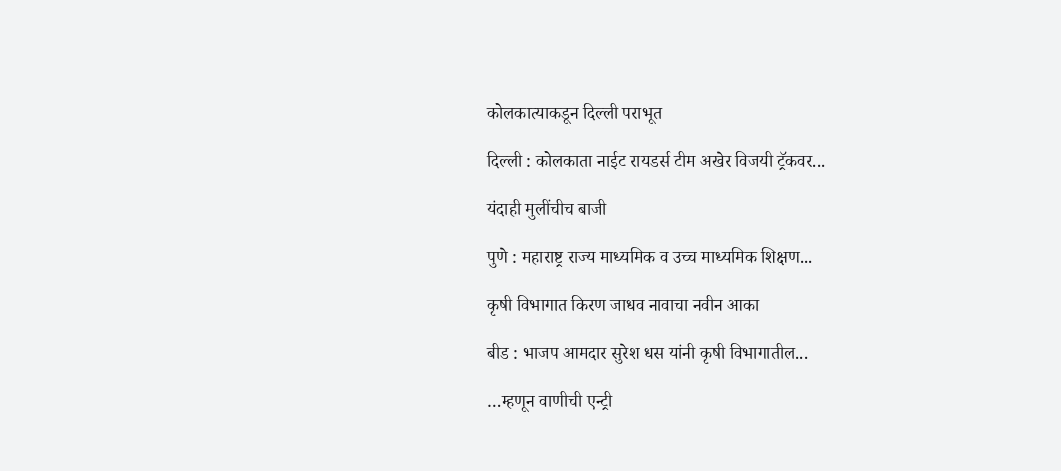कोलकात्याकडून दिल्ली पराभूत

दिल्ली : कोलकाता नाईट रायडर्स टीम अखेर विजयी ट्रॅकवर...

यंदाही मुलींचीच बाजी

पुणे : महाराष्ट्र राज्य माध्यमिक व उच्च माध्यमिक शिक्षण...

कृषी विभागात किरण जाधव नावाचा नवीन आका

बीड : भाजप आमदार सुरेश धस यांनी कृषी विभागातील...

…म्हणून वाणीची एन्ट्री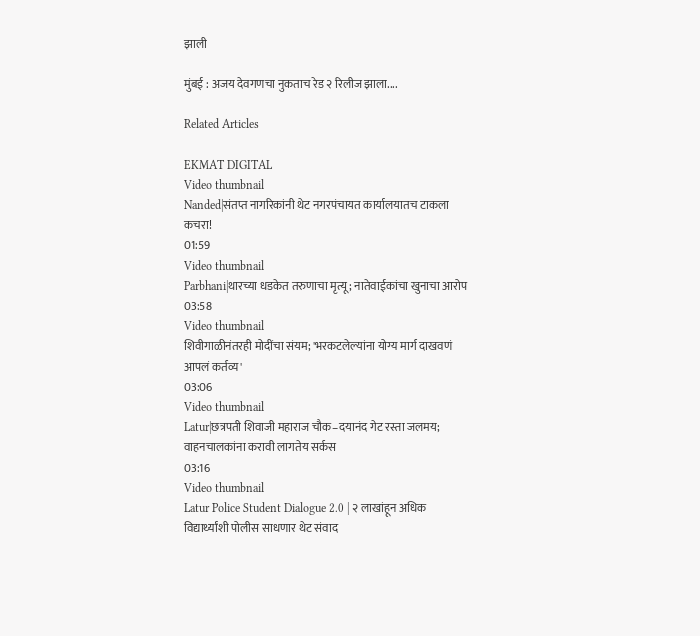झाली

मुंबई : अजय देवगणचा नुकताच रेड २ रिलीज झाला....

Related Articles

EKMAT DIGITAL
Video thumbnail
Nanded|संतप्त नागरिकांनी थेट नगरपंचायत कार्यालयातच टाकला कचरा!
01:59
Video thumbnail
Parbhani|थारच्या धडकेत तरुणाचा मृत्यू; नातेवाईकांचा खुनाचा आरोप
03:58
Video thumbnail
शिवीगाळीनंतरही मोदींचा संयम; 'भरकटलेल्यांना योग्य मार्ग दाखवणं आपलं कर्तव्य'
03:06
Video thumbnail
Latur|छत्रपती शिवाजी महाराज चौक–दयानंद गेट रस्ता जलमय; वाहनचालकांना करावी लागतेय सर्कस
03:16
Video thumbnail
Latur Police Student Dialogue 2.0 | २ लाखांहून अधिक विद्यार्थ्यांशी पोलीस साधणार थेट संवाद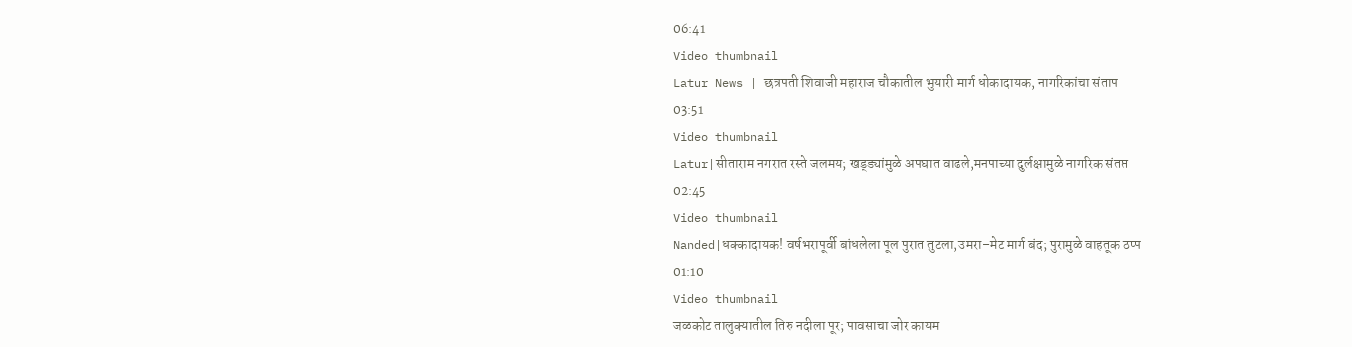06:41
Video thumbnail
Latur News | छत्रपती शिवाजी महाराज चौकातील भुयारी मार्ग धोकादायक, नागरिकांचा संताप
03:51
Video thumbnail
Latur|सीताराम नगरात रस्ते जलमय; खड्ड्यांमुळे अपघात वाढले,मनपाच्या दुर्लक्षामुळे नागरिक संतप्त
02:45
Video thumbnail
Nanded|धक्कादायक! वर्षभरापूर्वी बांधलेला पूल पुरात तुटला,उमरा–मेट मार्ग बंद; पुरामुळे वाहतूक ठप्प
01:10
Video thumbnail
जळकोट तालुक्यातील तिरु नदीला पूर; पावसाचा जोर कायम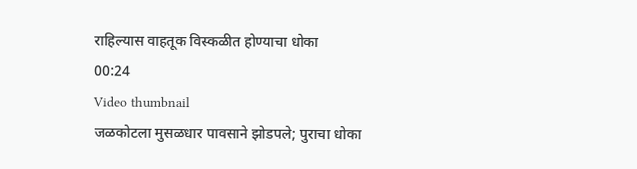राहिल्यास वाहतूक विस्कळीत होण्याचा धोका
00:24
Video thumbnail
जळकोटला मुसळधार पावसाने झोडपले; पुराचा धोका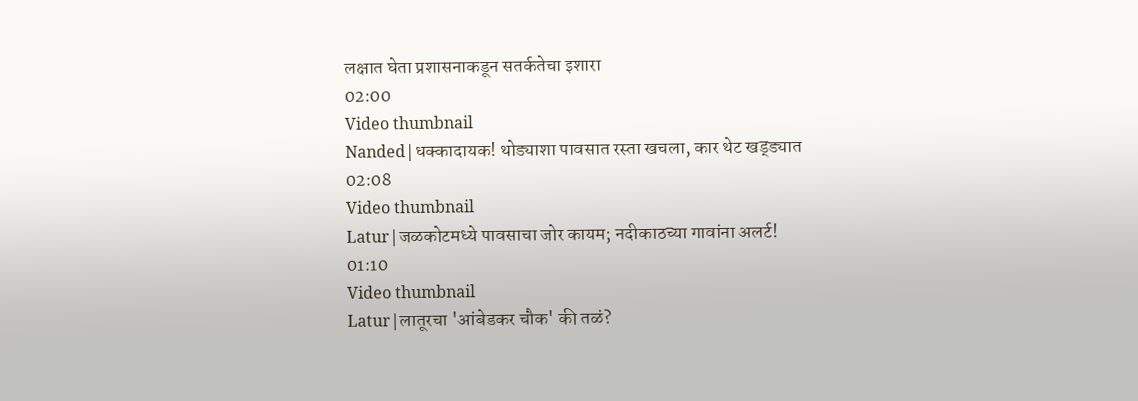लक्षात घेता प्रशासनाकडून सतर्कतेचा इशारा
02:00
Video thumbnail
Nanded|धक्कादायक! थोड्याशा पावसात रस्ता खचला, कार थेट खड्ड्यात
02:08
Video thumbnail
Latur|जळकोटमध्ये पावसाचा जोर कायम; नदीकाठच्या गावांना अलर्ट!
01:10
Video thumbnail
Latur|लातूरचा 'आंबेडकर चौक' की तळं?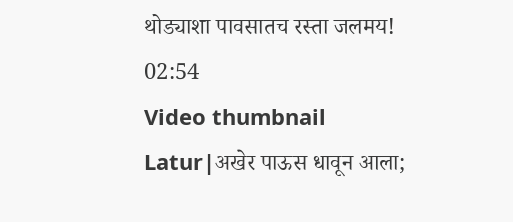थोड्याशा पावसातच रस्ता जलमय!
02:54
Video thumbnail
Latur|अखेर पाऊस धावून आला;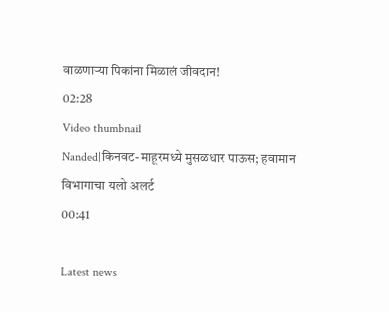वाळणाऱ्या पिकांना मिळालं जीवदान!
02:28
Video thumbnail
Nanded|किनवट-माहूरमध्ये मुसळधार पाऊस; हवामान विभागाचा यलो अलर्ट
00:41

Latest news